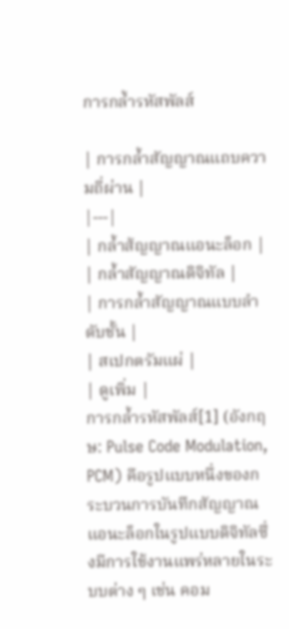การกล้ำรหัสพัลส์

| การกล้ำสัญญาณแถบความถี่ผ่าน |
|---|
| กล้ำส้ญญาณแอนะล็อก |
| กล้ำสัญญาณดิจิทัล |
| การกล้ำสัญญาณแบบลำดับชั้น |
| สเปกตรัมแผ่ |
| ดูเพิ่ม |
การกล้ำรหัสพัลส์[1] (อังกฤษ: Pulse Code Modulation, PCM) คือรูปแบบหนึ่งของกระบวนการบันทึกสัญญาณแอนะล็อกในรูปแบบดิจิทัลซึ่งมีการใช้งานแพร่หลายในระบบต่าง ๆ เช่น คอม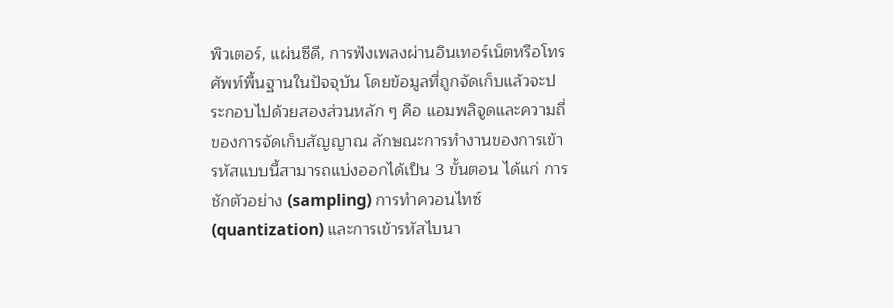พิวเตอร์, แผ่นซีดี, การฟังเพลงผ่านอินเทอร์เน็ตหรือโทรศัพท์พื้นฐานในปัจจุบัน โดยข้อมูลที่ถูกจัดเก็บแล้วจะประกอบไปด้วยสองส่วนหลัก ๆ คือ แอมพลิจูดและความถี่ของการจัดเก็บสัญญาณ ลักษณะการทำงานของการเข้ารหัสแบบนี้สามารถแบ่งออกได้เป็น 3 ขั้นตอน ได้แก่ การชักตัวอย่าง (sampling) การทำควอนไทซ์ (quantization) และการเข้ารหัสไบนา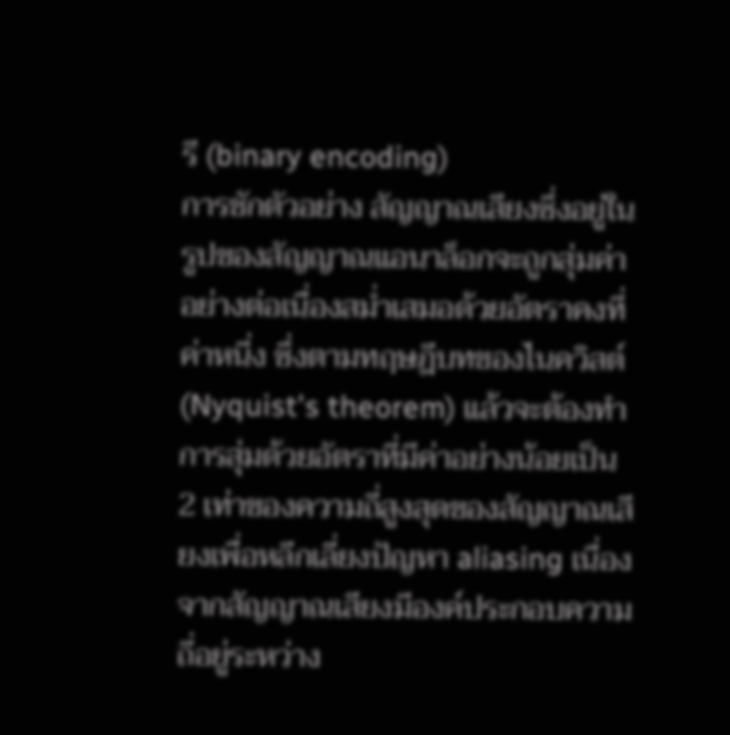รี (binary encoding)
การชักตัวอย่าง สัญญาณเสียงซึ่งอยู่ในรูปของสัญญาณแอนาล็อกจะถูกสุ่มค่าอย่างต่อเนื่องสม่ำเสมอด้วยอัตราคงที่ค่าหนี่ง ซึ่งตามทฤษฎีบทของไนควิสต์ (Nyquist's theorem) แล้วจะต้องทำการสุ่มด้วยอัตราที่มีค่าอย่างน้อยเป็น 2 เท่าของความถี่สูงสุดของสัญญาณเสียงเพื่อหลีกเลี่ยงปัญหา aliasing เนื่องจากสัญญาณเสียงมีองค์ประกอบความถี่อยู่ระหว่าง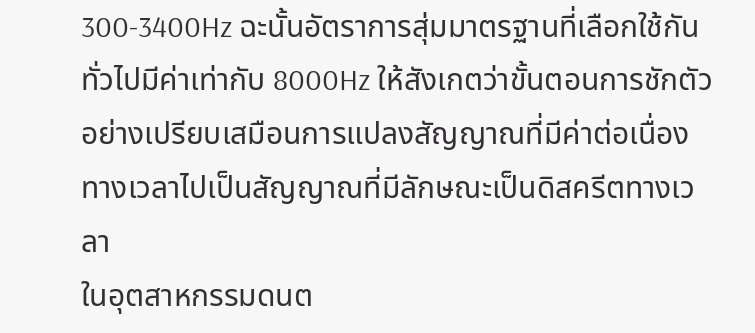300-3400Hz ฉะนั้นอัตราการสุ่มมาตรฐานที่เลือกใช้กันทั่วไปมีค่าเท่ากับ 8000Hz ให้สังเกตว่าขั้นตอนการชักตัวอย่างเปรียบเสมือนการแปลงสัญญาณที่มีค่าต่อเนื่องทางเวลาไปเป็นสัญญาณที่มีลักษณะเป็นดิสครีตทางเวลา
ในอุตสาหกรรมดนต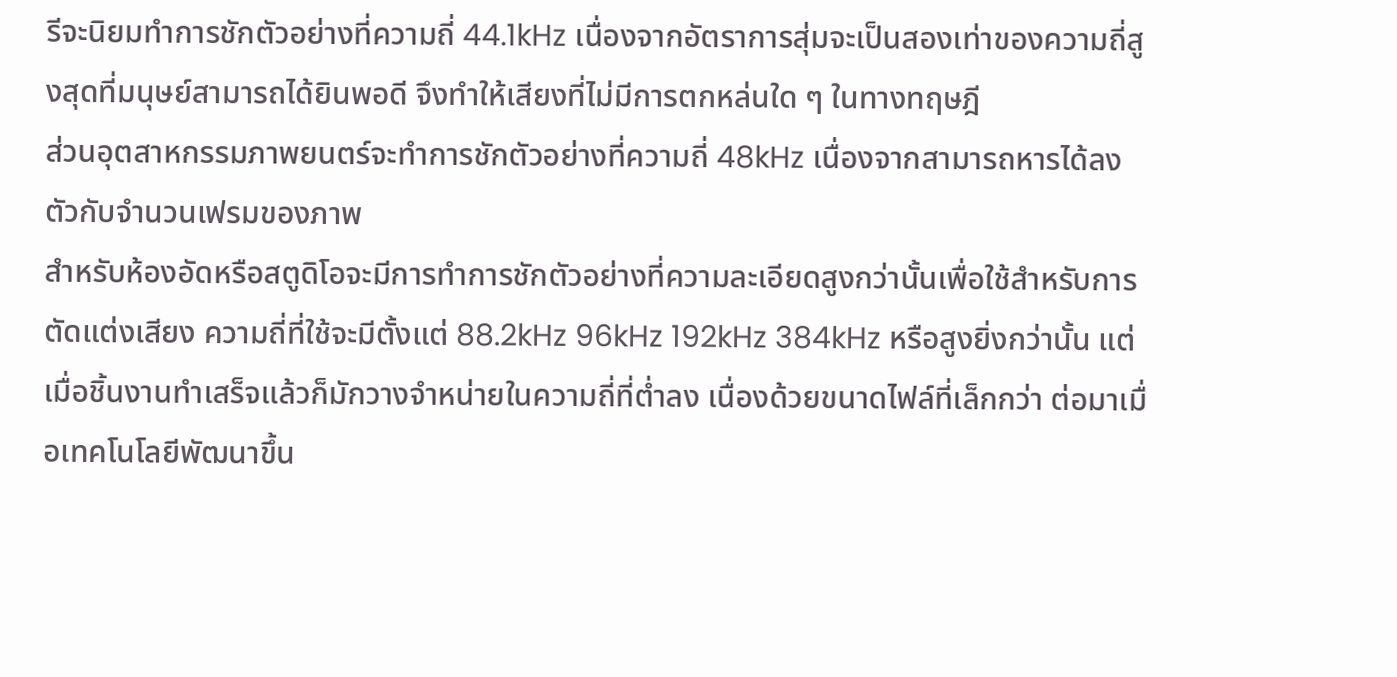รีจะนิยมทำการชักตัวอย่างที่ความถี่ 44.1kHz เนื่องจากอัตราการสุ่มจะเป็นสองเท่าของความถี่สูงสุดที่มนุษย์สามารถได้ยินพอดี จึงทำให้เสียงที่ไม่มีการตกหล่นใด ๆ ในทางทฤษฎี
ส่วนอุตสาหกรรมภาพยนตร์จะทำการชักตัวอย่างที่ความถี่ 48kHz เนื่องจากสามารถหารได้ลงตัวกับจำนวนเฟรมของภาพ
สำหรับห้องอัดหรือสตูดิโอจะมีการทำการชักตัวอย่างที่ความละเอียดสูงกว่านั้นเพื่อใช้สำหรับการตัดแต่งเสียง ความถี่ที่ใช้จะมีตั้งแต่ 88.2kHz 96kHz 192kHz 384kHz หรือสูงยิ่งกว่านั้น แต่เมื่อชิ้นงานทำเสร็จแล้วก็มักวางจำหน่ายในความถี่ที่ต่ำลง เนื่องด้วยขนาดไฟล์ที่เล็กกว่า ต่อมาเมื่อเทคโนโลยีพัฒนาขึ้น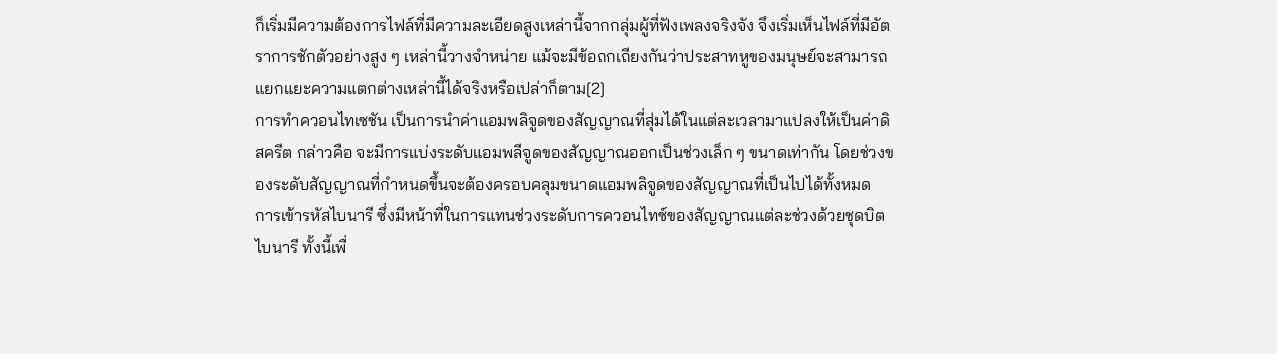ก็เริ่มมีความต้องการไฟล์ที่มีความละเอียดสูงเหล่านี้จากกลุ่มผู้ที่ฟังเพลงจริงจัง จึงเริ่มเห็นไฟล์ที่มีอัตราการชักตัวอย่างสูง ๆ เหล่านี้วางจำหน่าย แม้จะมีข้อถกเถียงกันว่าประสาทหูของมนุษย์จะสามารถแยกแยะความแตกต่างเหล่านี้ได้จริงหรือเปล่าก็ตาม[2]
การทำควอนไทเซชัน เป็นการนำค่าแอมพลิจูดของสัญญาณที่สุ่มได้ในแต่ละเวลามาแปลงให้เป็นค่าดิสครีต กล่าวคือ จะมีการแบ่งระดับแอมพลีจูดของสัญญาณออกเป็นช่วงเล็ก ๆ ขนาดเท่ากัน โดยช่วงของระดับสัญญาณที่กำหนดขึ้นจะต้องครอบคลุมขนาดแอมพลิจูดของสัญญาณที่เป็นไปได้ทั้งหมด
การเข้ารหัสไบนารี ซึ่งมีหน้าที่ในการแทนช่วงระดับการควอนไทซ์ของสัญญาณแต่ละช่วงด้วยชุดบิตไบนารี ทั้งนี้เพื่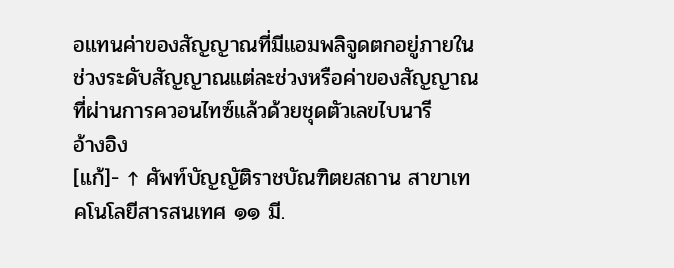อแทนค่าของสัญญาณที่มีแอมพลิจูดตกอยู่ภายในช่วงระดับสัญญาณแต่ละช่วงหรือค่าของสัญญาณที่ผ่านการควอนไทซ์แล้วด้วยชุดตัวเลขไบนารี
อ้างอิง
[แก้]- ↑ ศัพท์บัญญัติราชบัณฑิตยสถาน สาขาเทคโนโลยีสารสนเทศ ๑๑ มี.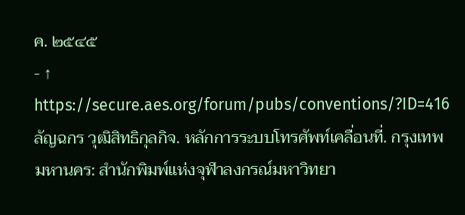ค. ๒๕๔๕
- ↑ https://secure.aes.org/forum/pubs/conventions/?ID=416
ลัญฉกร วุฒิสิทธิกุลกิจ. หลักการระบบโทรศัพท์เคลื่อนที่. กรุงเทพมหานคร: สำนักพิมพ์แห่งจุฬาลงกรณ์มหาวิทยา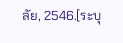ลัย, 2546.[ระบุ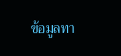ข้อมูลทา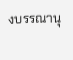งบรรณานุ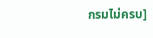กรมไม่ครบ]